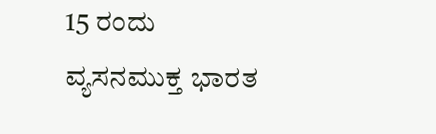15 ರಂದು ವ್ಯಸನಮುಕ್ತ ಭಾರತ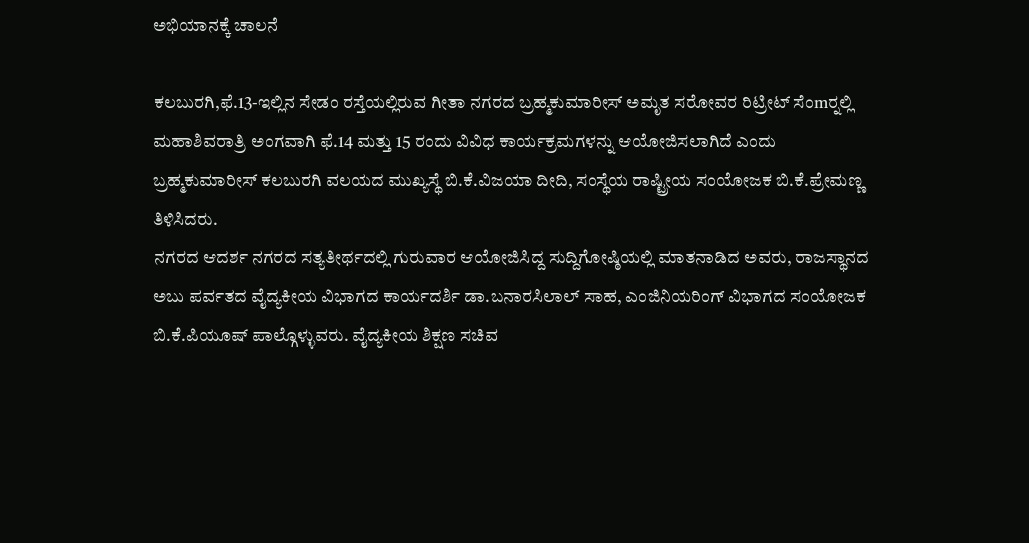ಅಭಿಯಾನಕ್ಕೆ ಚಾಲನೆ

ಕಲಬುರಗಿ,ಫೆ.13-ಇಲ್ಲಿನ ಸೇಡಂ ರಸ್ತೆಯಲ್ಲಿರುವ ಗೀತಾ ನಗರದ ಬ್ರಹ್ಮಕುಮಾರೀಸ್ ಅಮೃತ ಸರೋವರ ರಿಟ್ರೀಟ್ ಸೆಂmರ್‍ನಲ್ಲಿ ಮಹಾಶಿವರಾತ್ರಿ ಅಂಗವಾಗಿ ಫೆ.14 ಮತ್ತು 15 ರಂದು ವಿವಿಧ ಕಾರ್ಯಕ್ರಮಗಳನ್ನು ಆಯೋಜಿಸಲಾಗಿದೆ ಎಂದು ಬ್ರಹ್ಮಕುಮಾರೀಸ್ ಕಲಬುರಗಿ ವಲಯದ ಮುಖ್ಯಸ್ಥೆ ಬಿ.ಕೆ.ವಿಜಯಾ ದೀದಿ, ಸಂಸ್ಥೆಯ ರಾಷ್ಟ್ರೀಯ ಸಂಯೋಜಕ ಬಿ.ಕೆ.ಪ್ರೇಮಣ್ಣ ತಿಳಿಸಿದರು.
ನಗರದ ಆದರ್ಶ ನಗರದ ಸತ್ಯತೀರ್ಥದಲ್ಲಿ ಗುರುವಾರ ಆಯೋಜಿಸಿದ್ದ ಸುದ್ದಿಗೋಷ್ಠಿಯಲ್ಲಿ ಮಾತನಾಡಿದ ಅವರು, ರಾಜಸ್ಥಾನದ ಅಬು ಪರ್ವತದ ವೈದ್ಯಕೀಯ ವಿಭಾಗದ ಕಾರ್ಯದರ್ಶಿ ಡಾ.ಬನಾರಸಿಲಾಲ್ ಸಾಹ, ಎಂಜಿನಿಯರಿಂಗ್ ವಿಭಾಗದ ಸಂಯೋಜಕ ಬಿ.ಕೆ.ಪಿಯೂಷ್ ಪಾಲ್ಗೊಳ್ಳುವರು. ವೈದ್ಯಕೀಯ ಶಿಕ್ಷಣ ಸಚಿವ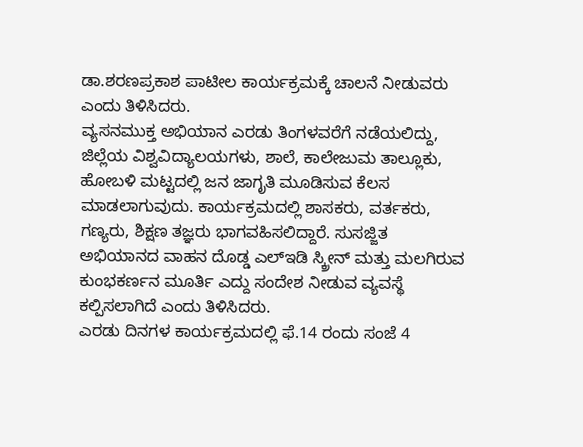ಡಾ.ಶರಣಪ್ರಕಾಶ ಪಾಟೀಲ ಕಾರ್ಯಕ್ರಮಕ್ಕೆ ಚಾಲನೆ ನೀಡುವರು ಎಂದು ತಿಳಿಸಿದರು.
ವ್ಯಸನಮುಕ್ತ ಅಭಿಯಾನ ಎರಡು ತಿಂಗಳವರೆಗೆ ನಡೆಯಲಿದ್ದು, ಜಿಲ್ಲೆಯ ವಿಶ್ವವಿದ್ಯಾಲಯಗಳು, ಶಾಲೆ, ಕಾಲೇಜುಮ ತಾಲ್ಲೂಕು, ಹೋಬಳಿ ಮಟ್ಟದಲ್ಲಿ ಜನ ಜಾಗೃತಿ ಮೂಡಿಸುವ ಕೆಲಸ ಮಾಡಲಾಗುವುದು. ಕಾರ್ಯಕ್ರಮದಲ್ಲಿ ಶಾಸಕರು, ವರ್ತಕರು, ಗಣ್ಯರು, ಶಿಕ್ಷಣ ತಜ್ಞರು ಭಾಗವಹಿಸಲಿದ್ದಾರೆ. ಸುಸಜ್ಜಿತ ಅಭಿಯಾನದ ವಾಹನ ದೊಡ್ಡ ಎಲ್‍ಇಡಿ ಸ್ಕ್ರೀನ್ ಮತ್ತು ಮಲಗಿರುವ ಕುಂಭಕರ್ಣನ ಮೂರ್ತಿ ಎದ್ದು ಸಂದೇಶ ನೀಡುವ ವ್ಯವಸ್ಥೆ ಕಲ್ಪಿಸಲಾಗಿದೆ ಎಂದು ತಿಳಿಸಿದರು.
ಎರಡು ದಿನಗಳ ಕಾರ್ಯಕ್ರಮದಲ್ಲಿ ಫೆ.14 ರಂದು ಸಂಜೆ 4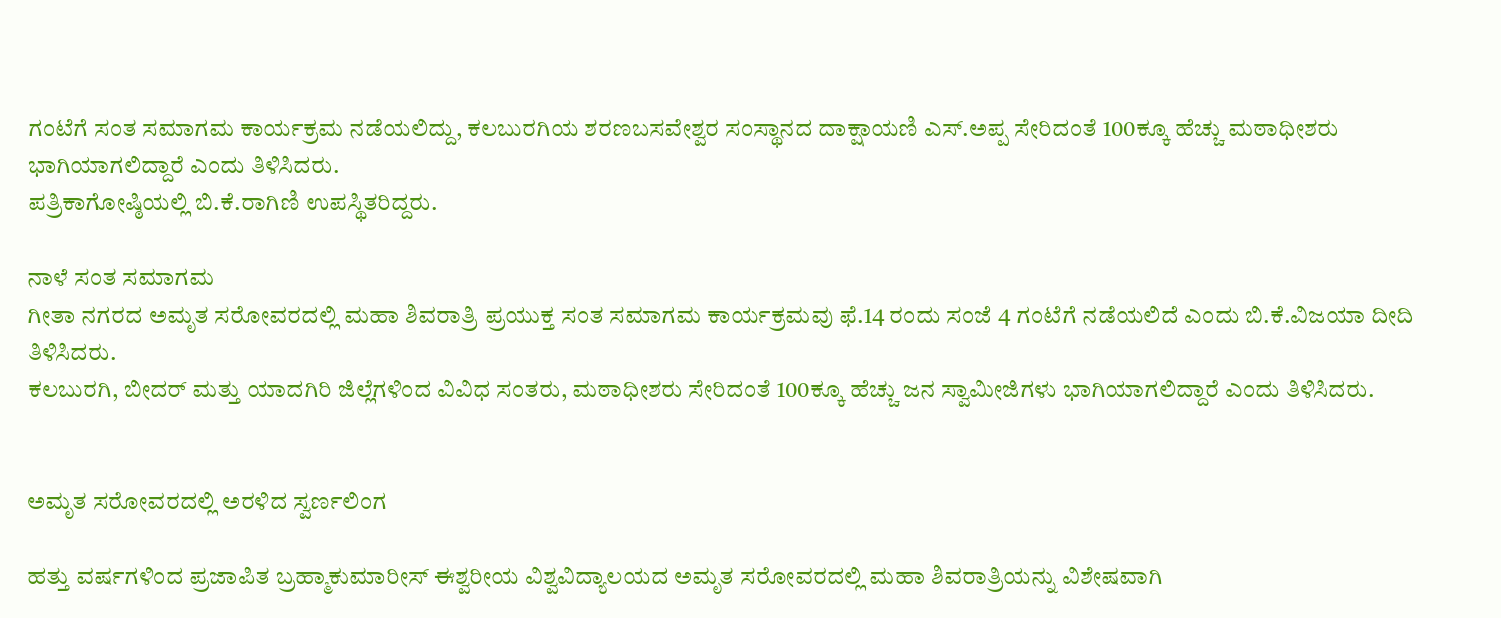ಗಂಟೆಗೆ ಸಂತ ಸಮಾಗಮ ಕಾರ್ಯಕ್ರಮ ನಡೆಯಲಿದ್ದು, ಕಲಬುರಗಿಯ ಶರಣಬಸವೇಶ್ವರ ಸಂಸ್ಥಾನದ ದಾಕ್ಷಾಯಣಿ ಎಸ್.ಅಪ್ಪ ಸೇರಿದಂತೆ 100ಕ್ಕೂ ಹೆಚ್ಚು ಮಠಾಧೀಶರು ಭಾಗಿಯಾಗಲಿದ್ದಾರೆ ಎಂದು ತಿಳಿಸಿದರು.
ಪತ್ರಿಕಾಗೋಷ್ಠಿಯಲ್ಲಿ ಬಿ.ಕೆ.ರಾಗಿಣಿ ಉಪಸ್ಥಿತರಿದ್ದರು.

ನಾಳೆ ಸಂತ ಸಮಾಗಮ
ಗೀತಾ ನಗರದ ಅಮೃತ ಸರೋವರದಲ್ಲಿ ಮಹಾ ಶಿವರಾತ್ರಿ ಪ್ರಯುಕ್ತ ಸಂತ ಸಮಾಗಮ ಕಾರ್ಯಕ್ರಮವು ಫೆ.14 ರಂದು ಸಂಜೆ 4 ಗಂಟೆಗೆ ನಡೆಯಲಿದೆ ಎಂದು ಬಿ.ಕೆ.ವಿಜಯಾ ದೀದಿ ತಿಳಿಸಿದರು.
ಕಲಬುರಗಿ, ಬೀದರ್ ಮತ್ತು ಯಾದಗಿರಿ ಜಿಲ್ಲೆಗಳಿಂದ ವಿವಿಧ ಸಂತರು, ಮಠಾಧೀಶರು ಸೇರಿದಂತೆ 100ಕ್ಕೂ ಹೆಚ್ಚು ಜನ ಸ್ವಾಮೀಜಿಗಳು ಭಾಗಿಯಾಗಲಿದ್ದಾರೆ ಎಂದು ತಿಳಿಸಿದರು.


ಅಮೃತ ಸರೋವರದಲ್ಲಿ ಅರಳಿದ ಸ್ವರ್ಣಲಿಂಗ

ಹತ್ತು ವರ್ಷಗಳಿಂದ ಪ್ರಜಾಪಿತ ಬ್ರಹ್ಮಾಕುಮಾರೀಸ್ ಈಶ್ವರೀಯ ವಿಶ್ವವಿದ್ಯಾಲಯದ ಅಮೃತ ಸರೋವರದಲ್ಲಿ ಮಹಾ ಶಿವರಾತ್ರಿಯನ್ನು ವಿಶೇಷವಾಗಿ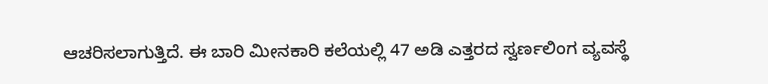ಆಚರಿಸಲಾಗುತ್ತಿದೆ. ಈ ಬಾರಿ ಮೀನಕಾರಿ ಕಲೆಯಲ್ಲಿ 47 ಅಡಿ ಎತ್ತರದ ಸ್ವರ್ಣಲಿಂಗ ವ್ಯವಸ್ಥೆ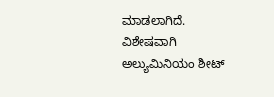ಮಾಡಲಾಗಿದೆ. ವಿಶೇಷವಾಗಿ ಅಲ್ಯುಮಿನಿಯಂ ಶೀಟ್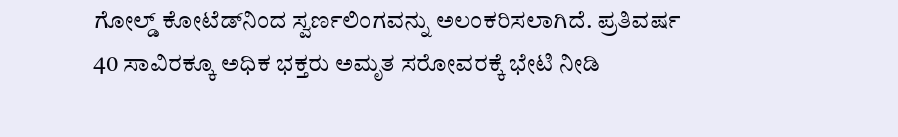ಗೋಲ್ಡ್ ಕೋಟೆಡ್‍ನಿಂದ ಸ್ವರ್ಣಲಿಂಗವನ್ನು ಅಲಂಕರಿಸಲಾಗಿದೆ. ಪ್ರತಿವರ್ಷ 40 ಸಾವಿರಕ್ಕೂ ಅಧಿಕ ಭಕ್ತರು ಅಮೃತ ಸರೋವರಕ್ಕೆ ಭೇಟಿ ನೀಡಿ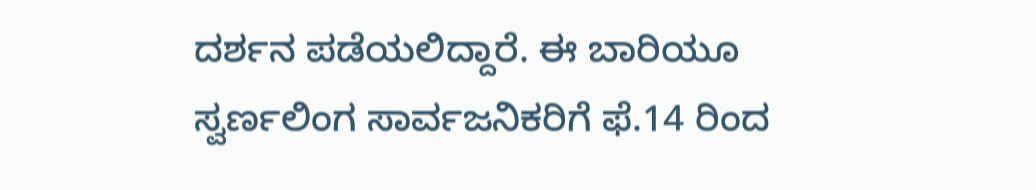ದರ್ಶನ ಪಡೆಯಲಿದ್ದಾರೆ. ಈ ಬಾರಿಯೂ ಸ್ವರ್ಣಲಿಂಗ ಸಾರ್ವಜನಿಕರಿಗೆ ಫೆ.14 ರಿಂದ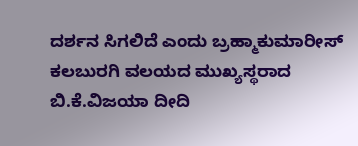ದರ್ಶನ ಸಿಗಲಿದೆ ಎಂದು ಬ್ರಹ್ಮಾಕುಮಾರೀಸ್ ಕಲಬುರಗಿ ವಲಯದ ಮುಖ್ಯಸ್ಥರಾದ ಬಿ.ಕೆ.ವಿಜಯಾ ದೀದಿ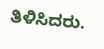ತಿಳಿಸಿದರು.